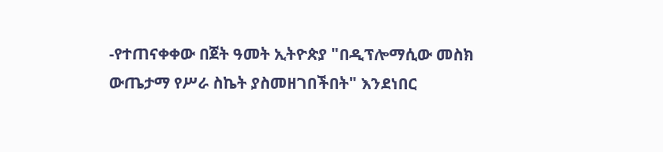-የተጠናቀቀው በጀት ዓመት ኢትዮጵያ "በዲፕሎማሲው መስክ ውጤታማ የሥራ ስኬት ያስመዘገበችበት" እንደነበር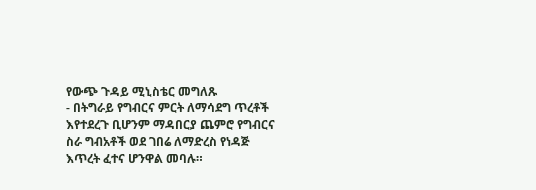የውጭ ጉዳይ ሚኒስቴር መግለጹ
- በትግራይ የግብርና ምርት ለማሳደግ ጥረቶች እየተደረጉ ቢሆንም ማዳበርያ ጨምሮ የግብርና ስራ ግብአቶች ወደ ገበሬ ለማድረስ የነዳጅ እጥረት ፈተና ሆንዋል መባሉ።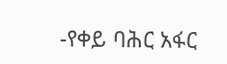-የቀይ ባሕር አፋር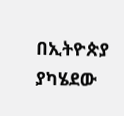በኢትዮጵያ ያካሄደው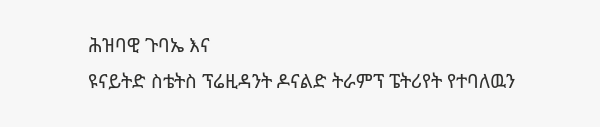ሕዝባዊ ጉባኤ እና
ዩናይትድ ስቴትስ ፕሬዚዳንት ዶናልድ ትራምፕ ፔትሪየት የተባለዉን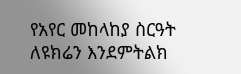የአየር መከላከያ ስርዓት ለዩክሬን እንደምትልክ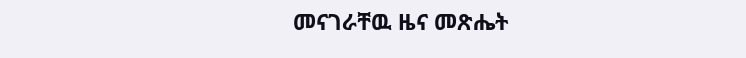መናገራቸዉ ዜና መጽሔት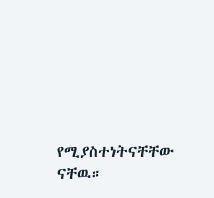የሚያስተነትናቸቸው ናቸዉ።